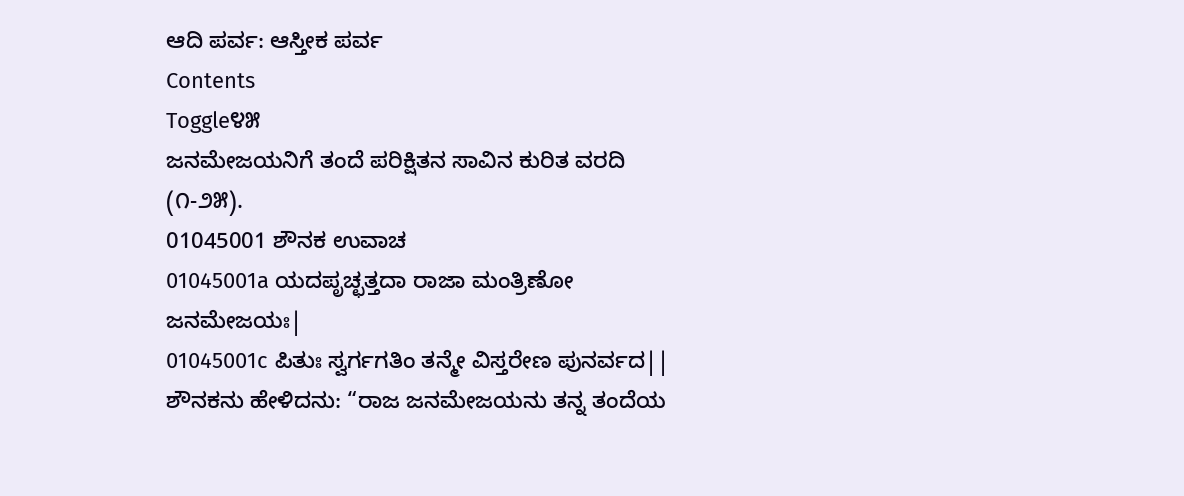ಆದಿ ಪರ್ವ: ಆಸ್ತೀಕ ಪರ್ವ
Contents
Toggle೪೫
ಜನಮೇಜಯನಿಗೆ ತಂದೆ ಪರಿಕ್ಷಿತನ ಸಾವಿನ ಕುರಿತ ವರದಿ (೧-೨೫).
01045001 ಶೌನಕ ಉವಾಚ
01045001a ಯದಪೃಚ್ಛತ್ತದಾ ರಾಜಾ ಮಂತ್ರಿಣೋ ಜನಮೇಜಯಃ|
01045001c ಪಿತುಃ ಸ್ವರ್ಗಗತಿಂ ತನ್ಮೇ ವಿಸ್ತರೇಣ ಪುನರ್ವದ||
ಶೌನಕನು ಹೇಳಿದನು: “ರಾಜ ಜನಮೇಜಯನು ತನ್ನ ತಂದೆಯ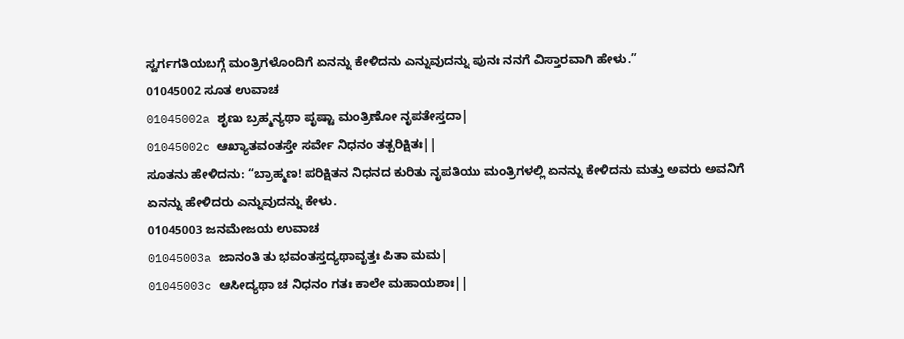ಸ್ವರ್ಗಗತಿಯಬಗ್ಗೆ ಮಂತ್ರಿಗಳೊಂದಿಗೆ ಏನನ್ನು ಕೇಳಿದನು ಎನ್ನುವುದನ್ನು ಪುನಃ ನನಗೆ ವಿಸ್ತಾರವಾಗಿ ಹೇಳು.”
01045002 ಸೂತ ಉವಾಚ
01045002a ಶೃಣು ಬ್ರಹ್ಮನ್ಯಥಾ ಪೃಷ್ಟಾ ಮಂತ್ರಿಣೋ ನೃಪತೇಸ್ತದಾ|
01045002c ಆಖ್ಯಾತವಂತಸ್ತೇ ಸರ್ವೇ ನಿಧನಂ ತತ್ಪರಿಕ್ಷಿತಃ||
ಸೂತನು ಹೇಳಿದನು: “ಬ್ರಾಹ್ಮಣ! ಪರಿಕ್ಷಿತನ ನಿಧನದ ಕುರಿತು ನೃಪತಿಯು ಮಂತ್ರಿಗಳಲ್ಲಿ ಏನನ್ನು ಕೇಳಿದನು ಮತ್ತು ಅವರು ಅವನಿಗೆ ಏನನ್ನು ಹೇಳಿದರು ಎನ್ನುವುದನ್ನು ಕೇಳು.
01045003 ಜನಮೇಜಯ ಉವಾಚ
01045003a ಜಾನಂತಿ ತು ಭವಂತಸ್ತದ್ಯಥಾವೃತ್ತಃ ಪಿತಾ ಮಮ|
01045003c ಆಸೀದ್ಯಥಾ ಚ ನಿಧನಂ ಗತಃ ಕಾಲೇ ಮಹಾಯಶಾಃ||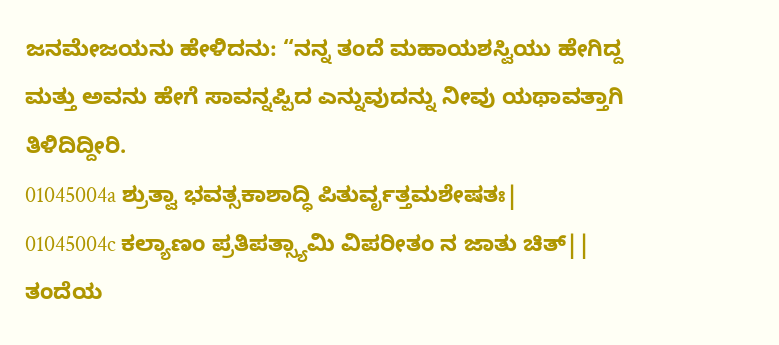ಜನಮೇಜಯನು ಹೇಳಿದನು: “ನನ್ನ ತಂದೆ ಮಹಾಯಶಸ್ವಿಯು ಹೇಗಿದ್ದ ಮತ್ತು ಅವನು ಹೇಗೆ ಸಾವನ್ನಪ್ಪಿದ ಎನ್ನುವುದನ್ನು ನೀವು ಯಥಾವತ್ತಾಗಿ ತಿಳಿದಿದ್ದೀರಿ.
01045004a ಶ್ರುತ್ವಾ ಭವತ್ಸಕಾಶಾದ್ಧಿ ಪಿತುರ್ವೃತ್ತಮಶೇಷತಃ|
01045004c ಕಲ್ಯಾಣಂ ಪ್ರತಿಪತ್ಸ್ಯಾಮಿ ವಿಪರೀತಂ ನ ಜಾತು ಚಿತ್||
ತಂದೆಯ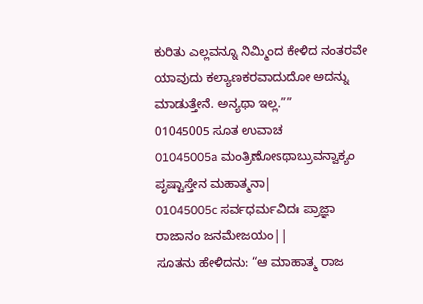ಕುರಿತು ಎಲ್ಲವನ್ನೂ ನಿಮ್ಮಿಂದ ಕೇಳಿದ ನಂತರವೇ ಯಾವುದು ಕಲ್ಯಾಣಕರವಾದುದೋ ಅದನ್ನು ಮಾಡುತ್ತೇನೆ. ಅನ್ಯಥಾ ಇಲ್ಲ.””
01045005 ಸೂತ ಉವಾಚ
01045005a ಮಂತ್ರಿಣೋಽಥಾಬ್ರುವನ್ವಾಕ್ಯಂ ಪೃಷ್ಟಾಸ್ತೇನ ಮಹಾತ್ಮನಾ|
01045005c ಸರ್ವಧರ್ಮವಿದಃ ಪ್ರಾಜ್ಞಾ ರಾಜಾನಂ ಜನಮೇಜಯಂ||
ಸೂತನು ಹೇಳಿದನು: “ಆ ಮಾಹಾತ್ಮ ರಾಜ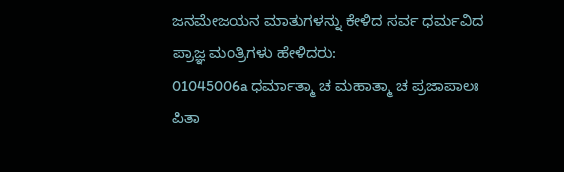ಜನಮೇಜಯನ ಮಾತುಗಳನ್ನು ಕೇಳಿದ ಸರ್ವ ಧರ್ಮವಿದ ಪ್ರಾಜ್ಞ ಮಂತ್ರಿಗಳು ಹೇಳಿದರು:
01045006a ಧರ್ಮಾತ್ಮಾ ಚ ಮಹಾತ್ಮಾ ಚ ಪ್ರಜಾಪಾಲಃ ಪಿತಾ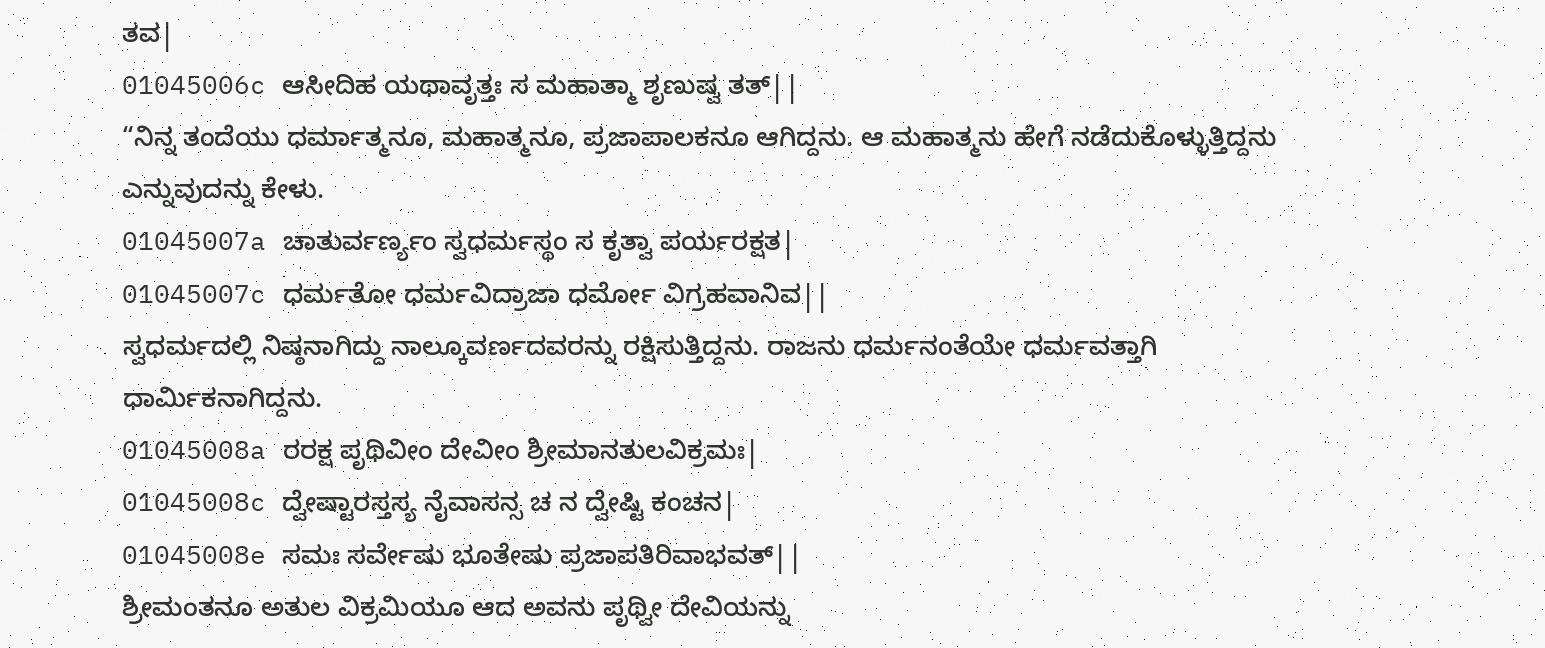ತವ|
01045006c ಆಸೀದಿಹ ಯಥಾವೃತ್ತಃ ಸ ಮಹಾತ್ಮಾ ಶೃಣುಷ್ವ ತತ್||
“ನಿನ್ನ ತಂದೆಯು ಧರ್ಮಾತ್ಮನೂ, ಮಹಾತ್ಮನೂ, ಪ್ರಜಾಪಾಲಕನೂ ಆಗಿದ್ದನು. ಆ ಮಹಾತ್ಮನು ಹೇಗೆ ನಡೆದುಕೊಳ್ಳುತ್ತಿದ್ದನು ಎನ್ನುವುದನ್ನು ಕೇಳು.
01045007a ಚಾತುರ್ವರ್ಣ್ಯಂ ಸ್ವಧರ್ಮಸ್ಥಂ ಸ ಕೃತ್ವಾ ಪರ್ಯರಕ್ಷತ|
01045007c ಧರ್ಮತೋ ಧರ್ಮವಿದ್ರಾಜಾ ಧರ್ಮೋ ವಿಗ್ರಹವಾನಿವ||
ಸ್ವಧರ್ಮದಲ್ಲಿ ನಿಷ್ಠನಾಗಿದ್ದು ನಾಲ್ಕೂವರ್ಣದವರನ್ನು ರಕ್ಷಿಸುತ್ತಿದ್ದನು. ರಾಜನು ಧರ್ಮನಂತೆಯೇ ಧರ್ಮವತ್ತಾಗಿ ಧಾರ್ಮಿಕನಾಗಿದ್ದನು.
01045008a ರರಕ್ಷ ಪೃಥಿವೀಂ ದೇವೀಂ ಶ್ರೀಮಾನತುಲವಿಕ್ರಮಃ|
01045008c ದ್ವೇಷ್ಟಾರಸ್ತಸ್ಯ ನೈವಾಸನ್ಸ ಚ ನ ದ್ವೇಷ್ಟಿ ಕಂಚನ|
01045008e ಸಮಃ ಸರ್ವೇಷು ಭೂತೇಷು ಪ್ರಜಾಪತಿರಿವಾಭವತ್||
ಶ್ರೀಮಂತನೂ ಅತುಲ ವಿಕ್ರಮಿಯೂ ಆದ ಅವನು ಪೃಥ್ವೀ ದೇವಿಯನ್ನು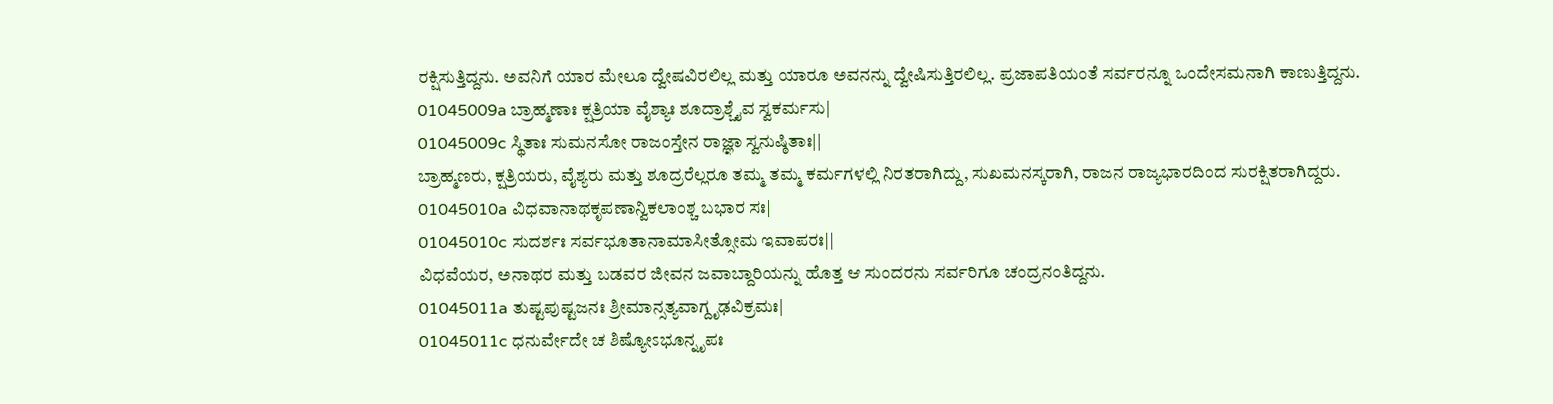ರಕ್ಷಿಸುತ್ತಿದ್ದನು. ಅವನಿಗೆ ಯಾರ ಮೇಲೂ ದ್ವೇಷವಿರಲಿಲ್ಲ ಮತ್ತು ಯಾರೂ ಅವನನ್ನು ದ್ವೇಷಿಸುತ್ತಿರಲಿಲ್ಲ. ಪ್ರಜಾಪತಿಯಂತೆ ಸರ್ವರನ್ನೂ ಒಂದೇಸಮನಾಗಿ ಕಾಣುತ್ತಿದ್ದನು.
01045009a ಬ್ರಾಹ್ಮಣಾಃ ಕ್ಷತ್ರಿಯಾ ವೈಶ್ಯಾಃ ಶೂದ್ರಾಶ್ಚೈವ ಸ್ವಕರ್ಮಸು|
01045009c ಸ್ಥಿತಾಃ ಸುಮನಸೋ ರಾಜಂಸ್ತೇನ ರಾಜ್ಞಾ ಸ್ವನುಷ್ಠಿತಾಃ||
ಬ್ರಾಹ್ಮಣರು, ಕ್ಷತ್ರಿಯರು, ವೈಶ್ಯರು ಮತ್ತು ಶೂದ್ರರೆಲ್ಲರೂ ತಮ್ಮ ತಮ್ಮ ಕರ್ಮಗಳಲ್ಲಿ ನಿರತರಾಗಿದ್ದು, ಸುಖಮನಸ್ಕರಾಗಿ, ರಾಜನ ರಾಜ್ಯಭಾರದಿಂದ ಸುರಕ್ಷಿತರಾಗಿದ್ದರು.
01045010a ವಿಧವಾನಾಥಕೃಪಣಾನ್ವಿಕಲಾಂಶ್ಚ ಬಭಾರ ಸಃ|
01045010c ಸುದರ್ಶಃ ಸರ್ವಭೂತಾನಾಮಾಸೀತ್ಸೋಮ ಇವಾಪರಃ||
ವಿಧವೆಯರ, ಅನಾಥರ ಮತ್ತು ಬಡವರ ಜೀವನ ಜವಾಬ್ದಾರಿಯನ್ನು ಹೊತ್ತ ಆ ಸುಂದರನು ಸರ್ವರಿಗೂ ಚಂದ್ರನಂತಿದ್ದನು.
01045011a ತುಷ್ಟಪುಷ್ಟಜನಃ ಶ್ರೀಮಾನ್ಸತ್ಯವಾಗ್ದೃಢವಿಕ್ರಮಃ|
01045011c ಧನುರ್ವೇದೇ ಚ ಶಿಷ್ಯೋಽಭೂನ್ನೃಪಃ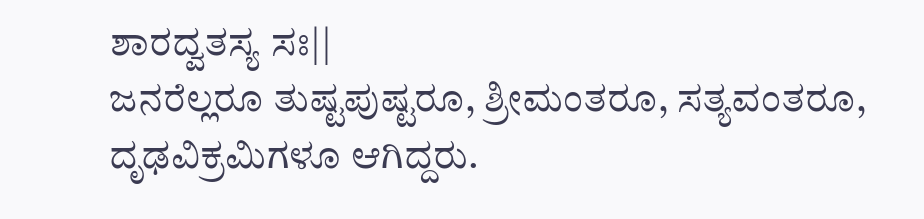ಶಾರದ್ವತಸ್ಯ ಸಃ||
ಜನರೆಲ್ಲರೂ ತುಷ್ಟಪುಷ್ಟರೂ, ಶ್ರೀಮಂತರೂ, ಸತ್ಯವಂತರೂ, ದೃಢವಿಕ್ರಮಿಗಳೂ ಆಗಿದ್ದರು.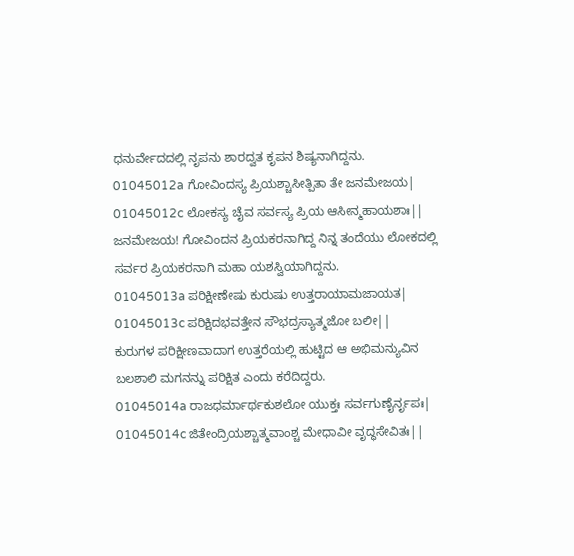ಧನುರ್ವೇದದಲ್ಲಿ ನೃಪನು ಶಾರದ್ವತ ಕೃಪನ ಶಿಷ್ಯನಾಗಿದ್ದನು.
01045012a ಗೋವಿಂದಸ್ಯ ಪ್ರಿಯಶ್ಚಾಸೀತ್ಪಿತಾ ತೇ ಜನಮೇಜಯ|
01045012c ಲೋಕಸ್ಯ ಚೈವ ಸರ್ವಸ್ಯ ಪ್ರಿಯ ಆಸೀನ್ಮಹಾಯಶಾಃ||
ಜನಮೇಜಯ! ಗೋವಿಂದನ ಪ್ರಿಯಕರನಾಗಿದ್ದ ನಿನ್ನ ತಂದೆಯು ಲೋಕದಲ್ಲಿ ಸರ್ವರ ಪ್ರಿಯಕರನಾಗಿ ಮಹಾ ಯಶಸ್ವಿಯಾಗಿದ್ದನು.
01045013a ಪರಿಕ್ಷೀಣೇಷು ಕುರುಷು ಉತ್ತರಾಯಾಮಜಾಯತ|
01045013c ಪರಿಕ್ಷಿದಭವತ್ತೇನ ಸೌಭದ್ರಸ್ಯಾತ್ಮಜೋ ಬಲೀ||
ಕುರುಗಳ ಪರಿಕ್ಷೀಣವಾದಾಗ ಉತ್ತರೆಯಲ್ಲಿ ಹುಟ್ಟಿದ ಆ ಅಭಿಮನ್ಯುವಿನ ಬಲಶಾಲಿ ಮಗನನ್ನು ಪರಿಕ್ಷಿತ ಎಂದು ಕರೆದಿದ್ದರು.
01045014a ರಾಜಧರ್ಮಾರ್ಥಕುಶಲೋ ಯುಕ್ತಃ ಸರ್ವಗುಣೈರ್ನೃಪಃ|
01045014c ಜಿತೇಂದ್ರಿಯಶ್ಚಾತ್ಮವಾಂಶ್ಚ ಮೇಧಾವೀ ವೃದ್ಧಸೇವಿತಃ||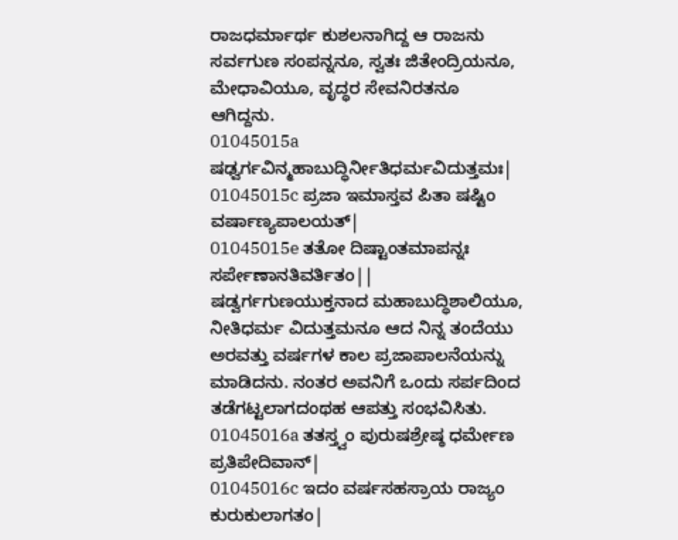ರಾಜಧರ್ಮಾರ್ಥ ಕುಶಲನಾಗಿದ್ದ ಆ ರಾಜನು ಸರ್ವಗುಣ ಸಂಪನ್ನನೂ, ಸ್ವತಃ ಜಿತೇಂದ್ರಿಯನೂ, ಮೇಧಾವಿಯೂ, ವೃದ್ಧರ ಸೇವನಿರತನೂ ಆಗಿದ್ದನು.
01045015a ಷಢ್ವರ್ಗವಿನ್ಮಹಾಬುದ್ಧಿರ್ನೀತಿಧರ್ಮವಿದುತ್ತಮಃ|
01045015c ಪ್ರಜಾ ಇಮಾಸ್ತವ ಪಿತಾ ಷಷ್ಟಿಂ ವರ್ಷಾಣ್ಯಪಾಲಯತ್|
01045015e ತತೋ ದಿಷ್ಟಾಂತಮಾಪನ್ನಃ ಸರ್ಪೇಣಾನತಿವರ್ತಿತಂ||
ಷಡ್ವರ್ಗಗುಣಯುಕ್ತನಾದ ಮಹಾಬುದ್ಧಿಶಾಲಿಯೂ, ನೀತಿಧರ್ಮ ವಿದುತ್ತಮನೂ ಆದ ನಿನ್ನ ತಂದೆಯು ಅರವತ್ತು ವರ್ಷಗಳ ಕಾಲ ಪ್ರಜಾಪಾಲನೆಯನ್ನು ಮಾಡಿದನು. ನಂತರ ಅವನಿಗೆ ಒಂದು ಸರ್ಪದಿಂದ ತಡೆಗಟ್ಟಲಾಗದಂಥಹ ಆಪತ್ತು ಸಂಭವಿಸಿತು.
01045016a ತತಸ್ತ್ವಂ ಪುರುಷಶ್ರೇಷ್ಠ ಧರ್ಮೇಣ ಪ್ರತಿಪೇದಿವಾನ್|
01045016c ಇದಂ ವರ್ಷಸಹಸ್ರಾಯ ರಾಜ್ಯಂ ಕುರುಕುಲಾಗತಂ|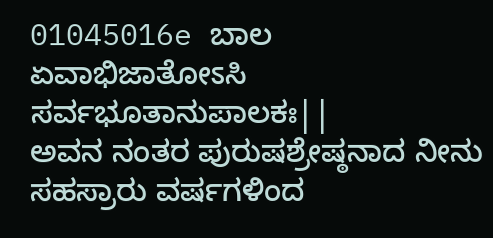01045016e ಬಾಲ ಏವಾಭಿಜಾತೋಽಸಿ ಸರ್ವಭೂತಾನುಪಾಲಕಃ||
ಅವನ ನಂತರ ಪುರುಷಶ್ರೇಷ್ಠನಾದ ನೀನು ಸಹಸ್ರಾರು ವರ್ಷಗಳಿಂದ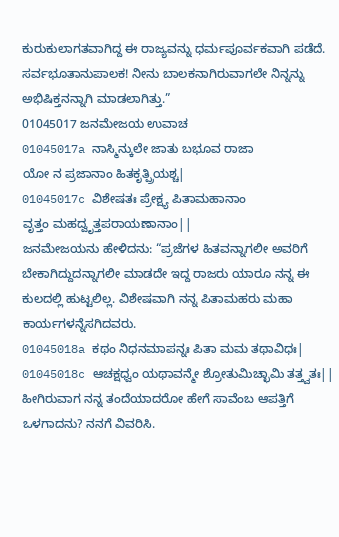ಕುರುಕುಲಾಗತವಾಗಿದ್ದ ಈ ರಾಜ್ಯವನ್ನು ಧರ್ಮಪೂರ್ವಕವಾಗಿ ಪಡೆದೆ. ಸರ್ವಭೂತಾನುಪಾಲಕ! ನೀನು ಬಾಲಕನಾಗಿರುವಾಗಲೇ ನಿನ್ನನ್ನು ಅಭಿಷಿಕ್ತನನ್ನಾಗಿ ಮಾಡಲಾಗಿತ್ತು.”
01045017 ಜನಮೇಜಯ ಉವಾಚ
01045017a ನಾಸ್ಮಿನ್ಕುಲೇ ಜಾತು ಬಭೂವ ರಾಜಾ
ಯೋ ನ ಪ್ರಜಾನಾಂ ಹಿತಕೃತ್ಪ್ರಿಯಶ್ಚ|
01045017c ವಿಶೇಷತಃ ಪ್ರೇಕ್ಷ್ಯ ಪಿತಾಮಹಾನಾಂ
ವೃತ್ತಂ ಮಹದ್ವೃತ್ತಪರಾಯಣಾನಾಂ||
ಜನಮೇಜಯನು ಹೇಳಿದನು: “ಪ್ರಜೆಗಳ ಹಿತವನ್ನಾಗಲೀ ಅವರಿಗೆ ಬೇಕಾಗಿದ್ದುದನ್ನಾಗಲೀ ಮಾಡದೇ ಇದ್ದ ರಾಜರು ಯಾರೂ ನನ್ನ ಈ ಕುಲದಲ್ಲಿ ಹುಟ್ಟಲಿಲ್ಲ. ವಿಶೇಷವಾಗಿ ನನ್ನ ಪಿತಾಮಹರು ಮಹಾ ಕಾರ್ಯಗಳನ್ನೆಸಗಿದವರು.
01045018a ಕಥಂ ನಿಧನಮಾಪನ್ನಃ ಪಿತಾ ಮಮ ತಥಾವಿಧಃ|
01045018c ಆಚಕ್ಷಧ್ವಂ ಯಥಾವನ್ಮೇ ಶ್ರೋತುಮಿಚ್ಛಾಮಿ ತತ್ತ್ವತಃ||
ಹೀಗಿರುವಾಗ ನನ್ನ ತಂದೆಯಾದರೋ ಹೇಗೆ ಸಾವೆಂಬ ಆಪತ್ತಿಗೆ ಒಳಗಾದನು? ನನಗೆ ವಿವರಿಸಿ.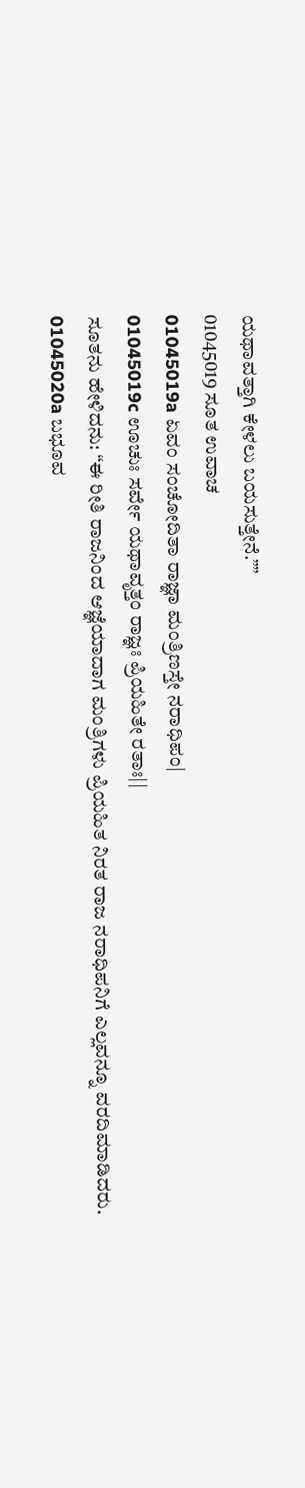ಯಥಾವತ್ತಾಗಿ ಕೇಳಲು ಬಯಸುತ್ತೇನೆ.””
01045019 ಸೂತ ಉವಾಚ
01045019a ಏವಂ ಸಂಚೋದಿತಾ ರಾಜ್ಞಾ ಮಂತ್ರಿಣಸ್ತೇ ನರಾಧಿಪಂ|
01045019c ಊಚುಃ ಸರ್ವೇ ಯಥಾವೃತ್ತಂ ರಾಜ್ಞಃ ಪ್ರಿಯಹಿತೇ ರತಾಃ||
ಸೂತನು ಹೇಳಿದನು: “ಈ ರೀತಿ ರಾಜನಿಂದ ಆಜ್ಞೆಯಾದಾಗ ಮಂತ್ರಿಗಳು ಪ್ರಿಯಹಿತ ನಿರತ ರಾಜ ನರಾಧಿಪನಿಗೆ ಎಲ್ಲವನ್ನೂ ವರದಿಮಾಡಿದರು.
01045020a ಬಭೂವ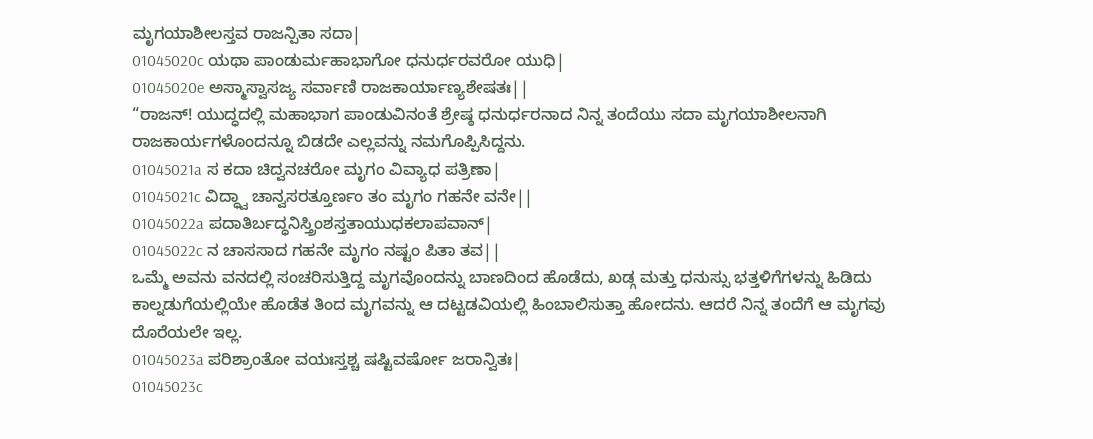ಮೃಗಯಾಶೀಲಸ್ತವ ರಾಜನ್ಪಿತಾ ಸದಾ|
01045020c ಯಥಾ ಪಾಂಡುರ್ಮಹಾಭಾಗೋ ಧನುರ್ಧರವರೋ ಯುಧಿ|
01045020e ಅಸ್ಮಾಸ್ವಾಸಜ್ಯ ಸರ್ವಾಣಿ ರಾಜಕಾರ್ಯಾಣ್ಯಶೇಷತಃ||
“ರಾಜನ್! ಯುದ್ಧದಲ್ಲಿ ಮಹಾಭಾಗ ಪಾಂಡುವಿನಂತೆ ಶ್ರೇಷ್ಠ ಧನುರ್ಧರನಾದ ನಿನ್ನ ತಂದೆಯು ಸದಾ ಮೃಗಯಾಶೀಲನಾಗಿ ರಾಜಕಾರ್ಯಗಳೊಂದನ್ನೂ ಬಿಡದೇ ಎಲ್ಲವನ್ನು ನಮಗೊಪ್ಪಿಸಿದ್ದನು.
01045021a ಸ ಕದಾ ಚಿದ್ವನಚರೋ ಮೃಗಂ ವಿವ್ಯಾಧ ಪತ್ರಿಣಾ|
01045021c ವಿದ್ಧ್ವಾ ಚಾನ್ವಸರತ್ತೂರ್ಣಂ ತಂ ಮೃಗಂ ಗಹನೇ ವನೇ||
01045022a ಪದಾತಿರ್ಬದ್ಧನಿಸ್ತ್ರಿಂಶಸ್ತತಾಯುಧಕಲಾಪವಾನ್|
01045022c ನ ಚಾಸಸಾದ ಗಹನೇ ಮೃಗಂ ನಷ್ಟಂ ಪಿತಾ ತವ||
ಒಮ್ಮೆ ಅವನು ವನದಲ್ಲಿ ಸಂಚರಿಸುತ್ತಿದ್ದ ಮೃಗವೊಂದನ್ನು ಬಾಣದಿಂದ ಹೊಡೆದು, ಖಡ್ಗ ಮತ್ತು ಧನುಸ್ಸು ಭತ್ತಳಿಗೆಗಳನ್ನು ಹಿಡಿದು ಕಾಲ್ನಡುಗೆಯಲ್ಲಿಯೇ ಹೊಡೆತ ತಿಂದ ಮೃಗವನ್ನು ಆ ದಟ್ಟಡವಿಯಲ್ಲಿ ಹಿಂಬಾಲಿಸುತ್ತಾ ಹೋದನು. ಆದರೆ ನಿನ್ನ ತಂದೆಗೆ ಆ ಮೃಗವು ದೊರೆಯಲೇ ಇಲ್ಲ.
01045023a ಪರಿಶ್ರಾಂತೋ ವಯಃಸ್ತಶ್ಚ ಷಷ್ಟಿವರ್ಷೋ ಜರಾನ್ವಿತಃ|
01045023c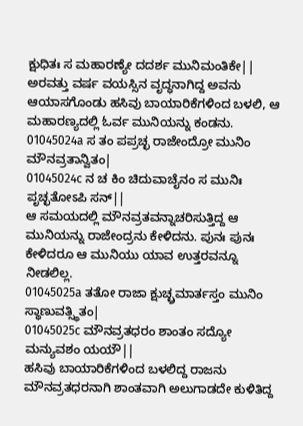ಕ್ಷುಧಿತಃ ಸ ಮಹಾರಣ್ಯೇ ದದರ್ಶ ಮುನಿಮಂತಿಕೇ||
ಅರವತ್ತು ವರ್ಷ ವಯಸ್ಸಿನ ವೃದ್ಧನಾಗಿದ್ದ ಅವನು ಆಯಾಸಗೊಂಡು ಹಸಿವು ಬಾಯಾರಿಕೆಗಳಿಂದ ಬಳಲಿ, ಆ ಮಹಾರಣ್ಯದಲ್ಲಿ ಓರ್ವ ಮುನಿಯನ್ನು ಕಂಡನು.
01045024a ಸ ತಂ ಪಪ್ರಚ್ಛ ರಾಜೇಂದ್ರೋ ಮುನಿಂ ಮೌನವ್ರತಾನ್ವಿತಂ|
01045024c ನ ಚ ಕಿಂ ಚಿದುವಾಚೈನಂ ಸ ಮುನಿಃ ಪೃಚ್ಛತೋಽಪಿ ಸನ್||
ಆ ಸಮಯದಲ್ಲಿ ಮೌನವ್ರತವನ್ನಾಚರಿಸುತ್ತಿದ್ದ ಆ ಮುನಿಯನ್ನು ರಾಜೇಂದ್ರನು ಕೇಳಿದನು. ಪುನಃ ಪುನಃ ಕೇಳಿದರೂ ಆ ಮುನಿಯು ಯಾವ ಉತ್ತರವನ್ನೂ ನೀಡಲಿಲ್ಲ.
01045025a ತತೋ ರಾಜಾ ಕ್ಷುಚ್ಛ್ರಮಾರ್ತಸ್ತಂ ಮುನಿಂ ಸ್ಥಾಣುವತ್ಸ್ಥಿತಂ|
01045025c ಮೌನವ್ರತಧರಂ ಶಾಂತಂ ಸದ್ಯೋ ಮನ್ಯುವಶಂ ಯಯೌ||
ಹಸಿವು ಬಾಯಾರಿಕೆಗಳಿಂದ ಬಳಲಿದ್ದ ರಾಜನು ಮೌನವ್ರತಧರನಾಗಿ ಶಾಂತವಾಗಿ ಅಲುಗಾಡದೇ ಕುಳಿತಿದ್ದ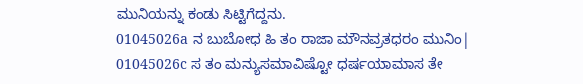ಮುನಿಯನ್ನು ಕಂಡು ಸಿಟ್ಟಿಗೆದ್ದನು.
01045026a ನ ಬುಬೋಧ ಹಿ ತಂ ರಾಜಾ ಮೌನವ್ರತಧರಂ ಮುನಿಂ|
01045026c ಸ ತಂ ಮನ್ಯುಸಮಾವಿಷ್ಟೋ ಧರ್ಷಯಾಮಾಸ ತೇ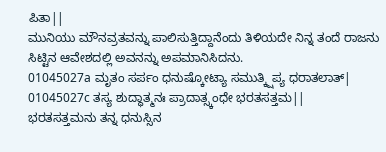ಪಿತಾ||
ಮುನಿಯು ಮೌನವ್ರತವನ್ನು ಪಾಲಿಸುತ್ತಿದ್ದಾನೆಂದು ತಿಳಿಯದೇ ನಿನ್ನ ತಂದೆ ರಾಜನು ಸಿಟ್ಟಿನ ಆವೇಶದಲ್ಲಿ ಅವನನ್ನು ಅಪಮಾನಿಸಿದನು.
01045027a ಮೃತಂ ಸರ್ಪಂ ಧನುಷ್ಕೋಟ್ಯಾ ಸಮುತ್ಕ್ಷಿಪ್ಯ ಧರಾತಲಾತ್|
01045027c ತಸ್ಯ ಶುದ್ಧಾತ್ಮನಃ ಪ್ರಾದಾತ್ಸ್ಕಂಧೇ ಭರತಸತ್ತಮ||
ಭರತಸತ್ತಮನು ತನ್ನ ಧನುಸ್ಸಿನ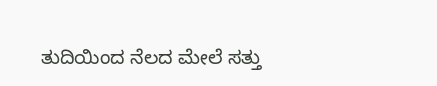ತುದಿಯಿಂದ ನೆಲದ ಮೇಲೆ ಸತ್ತು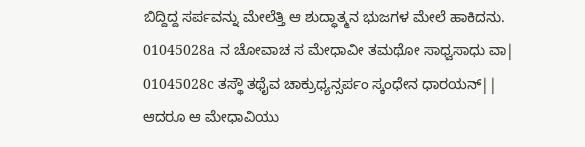ಬಿದ್ದಿದ್ದ ಸರ್ಪವನ್ನು ಮೇಲೆತ್ತಿ ಆ ಶುದ್ಧಾತ್ಮನ ಭುಜಗಳ ಮೇಲೆ ಹಾಕಿದನು.
01045028a ನ ಚೋವಾಚ ಸ ಮೇಧಾವೀ ತಮಥೋ ಸಾಧ್ವಸಾಧು ವಾ|
01045028c ತಸ್ಥೌ ತಥೈವ ಚಾಕ್ರುಧ್ಯನ್ಸರ್ಪಂ ಸ್ಕಂಧೇನ ಧಾರಯನ್||
ಆದರೂ ಆ ಮೇಧಾವಿಯು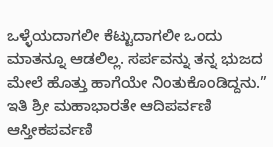ಒಳ್ಳೆಯದಾಗಲೀ ಕೆಟ್ಟುದಾಗಲೀ ಒಂದು ಮಾತನ್ನೂ ಆಡಲಿಲ್ಲ. ಸರ್ಪವನ್ನು ತನ್ನ ಭುಜದ ಮೇಲೆ ಹೊತ್ತು ಹಾಗೆಯೇ ನಿಂತುಕೊಂಡಿದ್ದನು.”
ಇತಿ ಶ್ರೀ ಮಹಾಭಾರತೇ ಆದಿಪರ್ವಣಿ ಆಸ್ತೀಕಪರ್ವಣಿ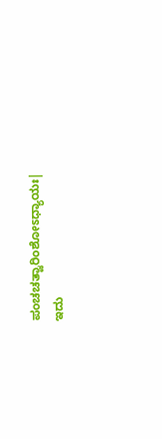ಪಂಚಚತ್ವಾರಿಂಶೋಽಧ್ಯಾಯಃ|
ಇದು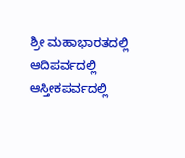ಶ್ರೀ ಮಹಾಭಾರತದಲ್ಲಿ ಆದಿಪರ್ವದಲ್ಲಿ ಆಸ್ತೀಕಪರ್ವದಲ್ಲಿ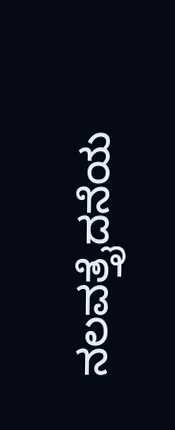ನಲವತ್ತೈದನೆಯ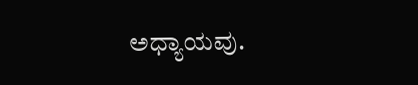ಅಧ್ಯಾಯವು.